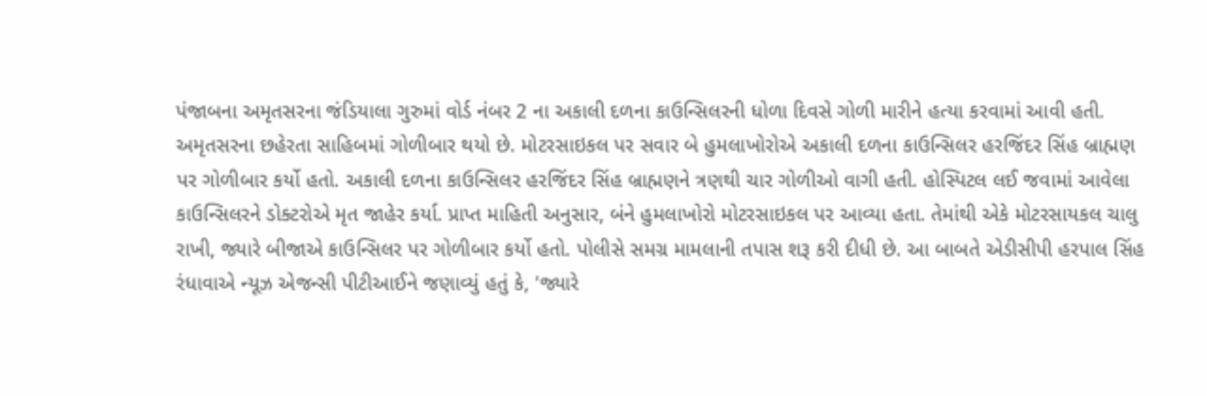પંજાબના અમૃતસરના જંડિયાલા ગુરુમાં વોર્ડ નંબર 2 ના અકાલી દળના કાઉન્સિલરની ધોળા દિવસે ગોળી મારીને હત્યા કરવામાં આવી હતી. અમૃતસરના છહેરતા સાહિબમાં ગોળીબાર થયો છે. મોટરસાઇકલ પર સવાર બે હુમલાખોરોએ અકાલી દળના કાઉન્સિલર હરજિંદર સિંહ બ્રાહ્મણ પર ગોળીબાર કર્યો હતો. અકાલી દળના કાઉન્સિલર હરજિંદર સિંહ બ્રાહ્મણને ત્રણથી ચાર ગોળીઓ વાગી હતી. હોસ્પિટલ લઈ જવામાં આવેલા કાઉન્સિલરને ડોક્ટરોએ મૃત જાહેર કર્યા. પ્રાપ્ત માહિતી અનુસાર, બંને હુમલાખોરો મોટરસાઇકલ પર આવ્યા હતા. તેમાંથી એકે મોટરસાયકલ ચાલુ રાખી, જ્યારે બીજાએ કાઉન્સિલર પર ગોળીબાર કર્યો હતો. પોલીસે સમગ્ર મામલાની તપાસ શરૂ કરી દીધી છે. આ બાબતે એડીસીપી હરપાલ સિંહ રંધાવાએ ન્યૂઝ એજન્સી પીટીઆઈને જણાવ્યું હતું કે, 'જ્યારે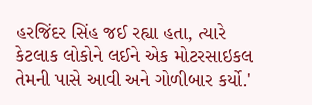હરજિંદર સિંહ જઈ રહ્યા હતા, ત્યારે કેટલાક લોકોને લઈને એક મોટરસાઇકલ તેમની પાસે આવી અને ગોળીબાર કર્યો.'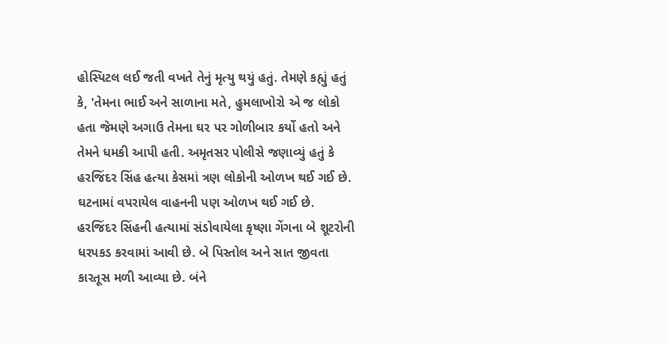હોસ્પિટલ લઈ જતી વખતે તેનું મૃત્યુ થયું હતું. તેમણે કહ્યું હતું કે, 'તેમના ભાઈ અને સાળાના મતે, હુમલાખોરો એ જ લોકો હતા જેમણે અગાઉ તેમના ઘર પર ગોળીબાર કર્યો હતો અને તેમને ધમકી આપી હતી. અમૃતસર પોલીસે જણાવ્યું હતું કે હરજિંદર સિંહ હત્યા કેસમાં ત્રણ લોકોની ઓળખ થઈ ગઈ છે. ઘટનામાં વપરાયેલ વાહનની પણ ઓળખ થઈ ગઈ છે. હરજિંદર સિંહની હત્યામાં સંડોવાયેલા કૃષ્ણા ગેંગના બે શૂટરોની ધરપકડ કરવામાં આવી છે. બે પિસ્તોલ અને સાત જીવતા કારતૂસ મળી આવ્યા છે. બંને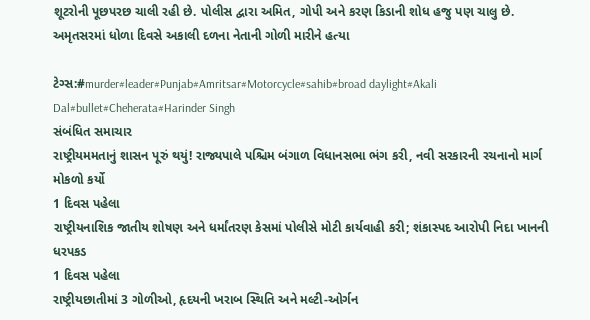શૂટરોની પૂછપરછ ચાલી રહી છે. પોલીસ દ્વારા અમિત, ગોપી અને કરણ કિડાની શોધ હજુ પણ ચાલુ છે.
અમૃતસરમાં ધોળા દિવસે અકાલી દળના નેતાની ગોળી મારીને હત્યા

ટેગ્સ:#murder#leader#Punjab#Amritsar#Motorcycle#sahib#broad daylight#Akali Dal#bullet#Cheherata#Harinder Singh
સંબંધિત સમાચાર
રાષ્ટ્રીયમમતાનું શાસન પૂરું થયું! રાજ્યપાલે પશ્ચિમ બંગાળ વિધાનસભા ભંગ કરી, નવી સરકારની રચનાનો માર્ગ મોકળો કર્યો
1 દિવસ પહેલા
રાષ્ટ્રીયનાશિક જાતીય શોષણ અને ધર્માંતરણ કેસમાં પોલીસે મોટી કાર્યવાહી કરી; શંકાસ્પદ આરોપી નિદા ખાનની ધરપકડ
1 દિવસ પહેલા
રાષ્ટ્રીયછાતીમાં 3 ગોળીઓ, હૃદયની ખરાબ સ્થિતિ અને મલ્ટી-ઓર્ગન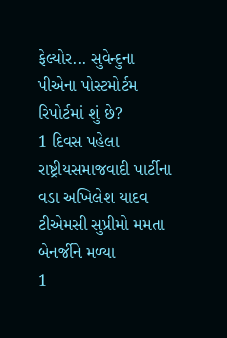ફેલ્યોર... સુવેન્દુના પીએના પોસ્ટમોર્ટમ રિપોર્ટમાં શું છે?
1 દિવસ પહેલા
રાષ્ટ્રીયસમાજવાદી પાર્ટીના વડા અખિલેશ યાદવ ટીએમસી સુપ્રીમો મમતા બેનર્જીને મળ્યા
1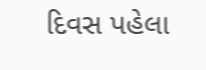દિવસ પહેલા